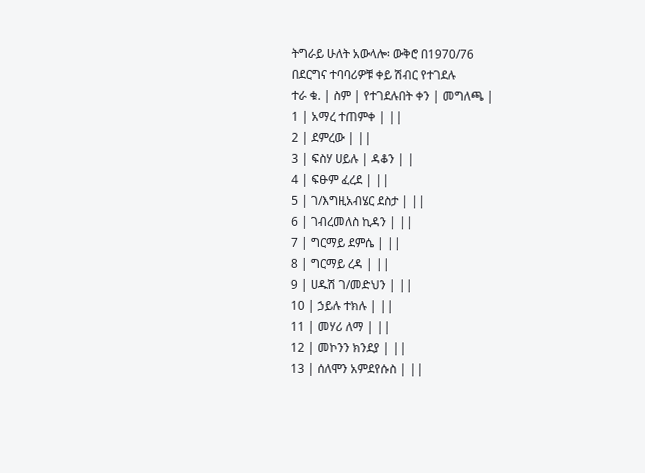ትግራይ ሁለት አውላሎ፡ ውቅሮ በ1970/76
በደርግና ተባባሪዎቹ ቀይ ሽብር የተገደሉ
ተራ ቁ. | ስም | የተገደሉበት ቀን | መግለጫ |
1 | አማረ ተጠምቀ | ||
2 | ደምረው | ||
3 | ፍስሃ ሀይሉ | ዳቆን | |
4 | ፍፁም ፈረደ | ||
5 | ገ/እግዚአብሄር ደስታ | ||
6 | ገብረመለስ ኪዳን | ||
7 | ግርማይ ደምሴ | ||
8 | ግርማይ ረዳ | ||
9 | ሀዱሽ ገ/መድህን | ||
10 | ኃይሉ ተክሉ | ||
11 | መሃሪ ለማ | ||
12 | መኮንን ክንደያ | ||
13 | ሰለሞን አምደየሱስ | ||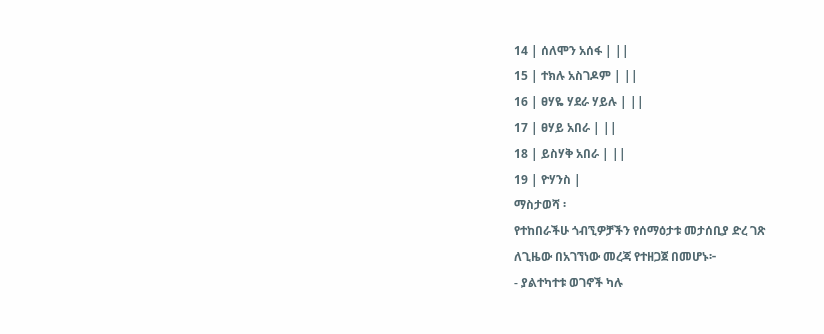14 | ሰለሞን አሰፋ | ||
15 | ተክሉ አስገዶም | ||
16 | ፀሃዬ ሃደራ ሃይሉ | ||
17 | ፀሃይ አበራ | ||
18 | ይስሃቅ አበራ | ||
19 | ዮሃንስ |
ማስታወሻ ፡
የተከበራችሁ ጎብኚዎቻችን የሰማዕታቱ መታሰቢያ ድረ ገጽ
ለጊዜው በአገኘነው መረጃ የተዘጋጀ በመሆኑ፦
- ያልተካተቱ ወገኖች ካሉ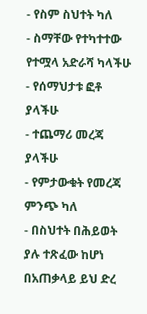- የስም ስህተት ካለ
- ስማቸው የተካተተው የተሟላ አድራሻ ካላችሁ
- የሰማህታቱ ፎቶ ያላችሁ
- ተጨማሪ መረጃ ያላችሁ
- የምታውቁት የመረጃ ምንጭ ካለ
- በስህተት በሕይወት ያሉ ተጽፈው ከሆነ
በአጠቃላይ ይህ ድረ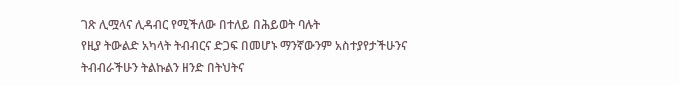ገጽ ሊሟላና ሊዳብር የሚችለው በተለይ በሕይወት ባሉት
የዚያ ትውልድ አካላት ትብብርና ድጋፍ በመሆኑ ማንኛውንም አስተያየታችሁንና
ትብብራችሁን ትልኩልን ዘንድ በትህትና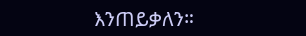እንጠይቃለን።